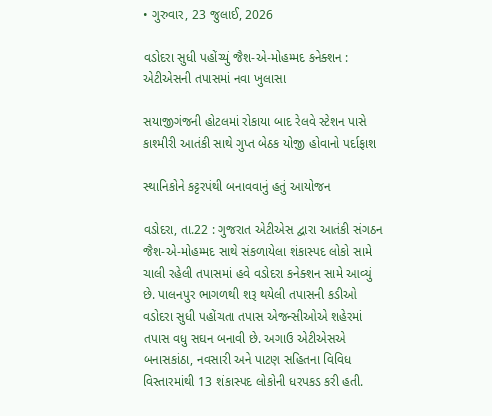• ગુરુવાર, 23 જુલાઈ, 2026

વડોદરા સુધી પહોંચ્યું જૈશ-એ-મોહમ્મદ કનેક્શન : એટીએસની તપાસમાં નવા ખુલાસા

સયાજીગંજની હોટલમાં રોકાયા બાદ રેલવે સ્ટેશન પાસે કાશ્મીરી આતંકી સાથે ગુપ્ત બેઠક યોજી હોવાનો પર્દાફાશ

સ્થાનિકોને કટ્ટરપંથી બનાવવાનું હતું આયોજન

વડોદરા, તા.22 : ગુજરાત એટીએસ દ્વારા આતંકી સંગઠન જૈશ-એ-મોહમ્મદ સાથે સંકળાયેલા શંકાસ્પદ લોકો સામે ચાલી રહેલી તપાસમાં હવે વડોદરા કનેક્શન સામે આવ્યું છે. પાલનપુર ભાગળથી શરૂ થયેલી તપાસની કડીઓ વડોદરા સુધી પહોંચતા તપાસ એજન્સીઓએ શહેરમાં તપાસ વધુ સઘન બનાવી છે. અગાઉ એટીએસએ બનાસકાંઠા, નવસારી અને પાટણ સહિતના વિવિધ વિસ્તારમાંથી 13 શંકાસ્પદ લોકોની ધરપકડ કરી હતી.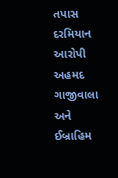તપાસ દરમિયાન આરોપી અહમદ ગાજીવાલા અને ઈબ્રાહિમ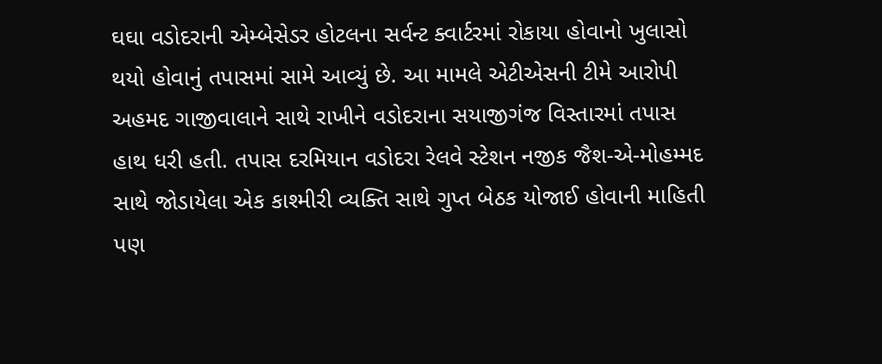ઘઘા વડોદરાની એમ્બેસેડર હોટલના સર્વન્ટ ક્વાર્ટરમાં રોકાયા હોવાનો ખુલાસો થયો હોવાનું તપાસમાં સામે આવ્યું છે. આ મામલે એટીએસની ટીમે આરોપી અહમદ ગાજીવાલાને સાથે રાખીને વડોદરાના સયાજીગંજ વિસ્તારમાં તપાસ હાથ ધરી હતી. તપાસ દરમિયાન વડોદરા રેલવે સ્ટેશન નજીક જૈશ-એ-મોહમ્મદ સાથે જોડાયેલા એક કાશ્મીરી વ્યક્તિ સાથે ગુપ્ત બેઠક યોજાઈ હોવાની માહિતી પણ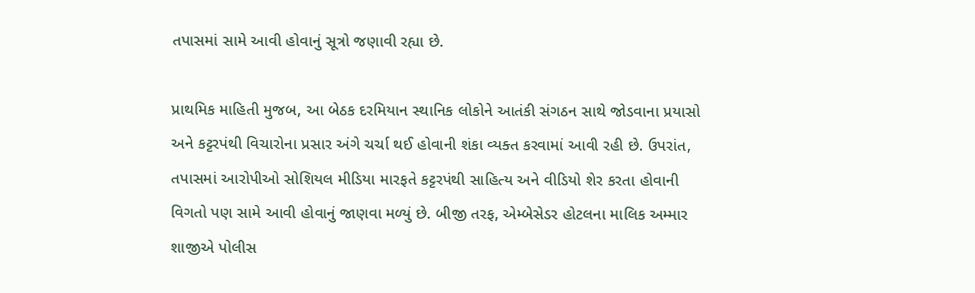તપાસમાં સામે આવી હોવાનું સૂત્રો જણાવી રહ્યા છે.

પ્રાથમિક માહિતી મુજબ, આ બેઠક દરમિયાન સ્થાનિક લોકોને આતંકી સંગઠન સાથે જોડવાના પ્રયાસો અને કટ્ટરપંથી વિચારોના પ્રસાર અંગે ચર્ચા થઈ હોવાની શંકા વ્યક્ત કરવામાં આવી રહી છે. ઉપરાંત, તપાસમાં આરોપીઓ સોશિયલ મીડિયા મારફતે કટ્ટરપંથી સાહિત્ય અને વીડિયો શેર કરતા હોવાની વિગતો પણ સામે આવી હોવાનું જાણવા મળ્યું છે. બીજી તરફ, એમ્બેસેડર હોટલના માલિક અમ્માર શાજીએ પોલીસ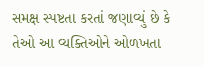સમક્ષ સ્પષ્ટતા કરતાં જણાવ્યું છે કે તેઓ આ વ્યક્તિઓને ઓળખતા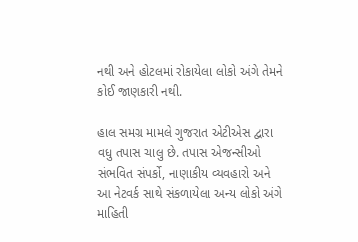નથી અને હોટલમાં રોકાયેલા લોકો અંગે તેમને કોઈ જાણકારી નથી.

હાલ સમગ્ર મામલે ગુજરાત એટીએસ દ્વારા વધુ તપાસ ચાલુ છે. તપાસ એજન્સીઓ સંભવિત સંપર્કો, નાણાકીય વ્યવહારો અને આ નેટવર્ક સાથે સંકળાયેલા અન્ય લોકો અંગે માહિતી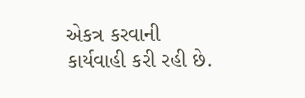એકત્ર કરવાની કાર્યવાહી કરી રહી છે.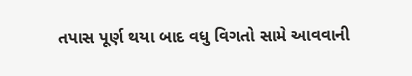તપાસ પૂર્ણ થયા બાદ વધુ વિગતો સામે આવવાની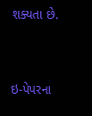શક્યતા છે.



ઇ-પેપરના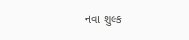નવા શુલ્ક